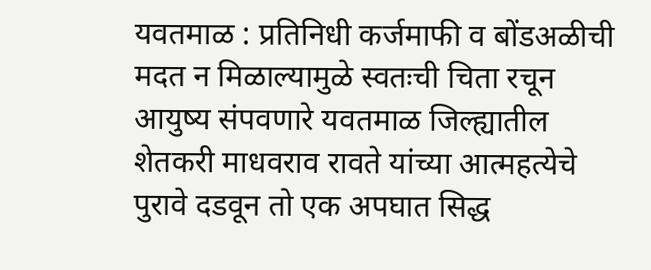यवतमाळ : प्रतिनिधी कर्जमाफी व बोंडअळीची मदत न मिळाल्यामुळे स्वतःची चिता रचून आयुष्य संपवणारे यवतमाळ जिल्ह्यातील शेतकरी माधवराव रावते यांच्या आत्महत्येचे पुरावे दडवून तो एक अपघात सिद्ध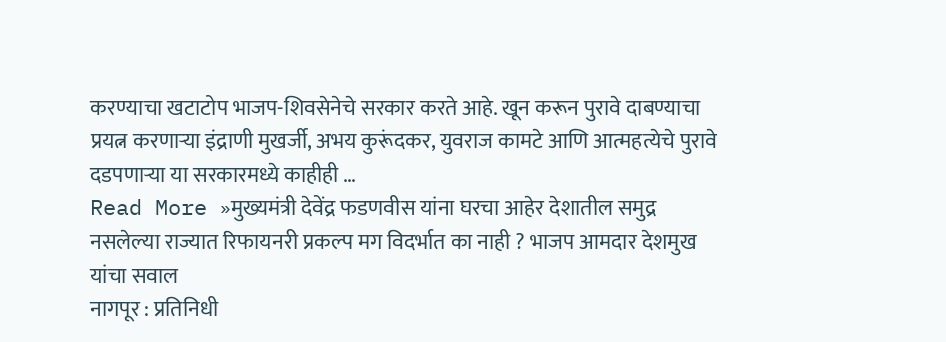करण्याचा खटाटोप भाजप-शिवसेनेचे सरकार करते आहे. खून करून पुरावे दाबण्याचा प्रयत्न करणाऱ्या इंद्राणी मुखर्जी, अभय कुरूंदकर, युवराज कामटे आणि आत्महत्येचे पुरावे दडपणाऱ्या या सरकारमध्ये काहीही …
Read More »मुख्यमंत्री देवेंद्र फडणवीस यांना घरचा आहेर देशातील समुद्र नसलेल्या राज्यात रिफायनरी प्रकल्प मग विदर्भात का नाही ? भाजप आमदार देशमुख यांचा सवाल
नागपूर : प्रतिनिधी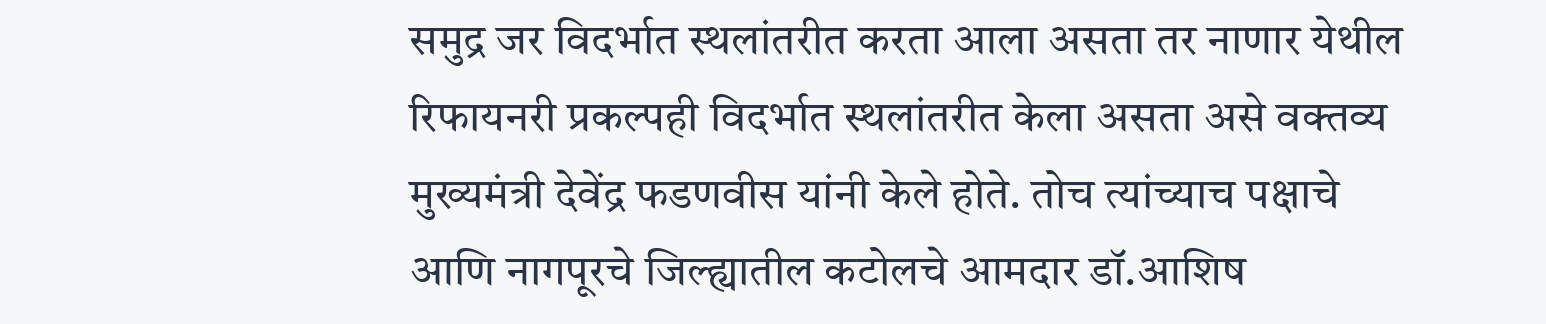समुद्र जर विदर्भात स्थलांतरीत करता आला असता तर नाणार येथील रिफायनरी प्रकल्पही विदर्भात स्थलांतरीत केला असता असे वक्तव्य मुख्यमंत्री देवेंद्र फडणवीस यांनी केले होते. तोच त्यांच्याच पक्षाचे आणि नागपूरचे जिल्ह्यातील कटोलचे आमदार डॉ.आशिष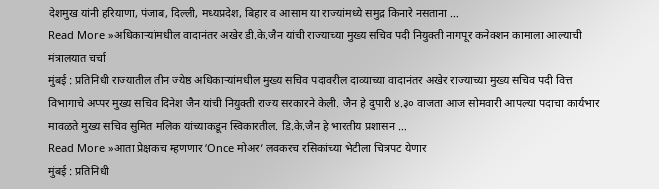देशमुख यांनी हरियाणा, पंजाब, दिल्ली, मध्यप्रदेश, बिहार व आसाम या राज्यांमध्ये समुद्र किनारे नसताना …
Read More »अधिकाऱ्यांमधील वादानंतर अखेर डी.के.जैन यांची राज्याच्या मुख्य सचिव पदी नियुक्ती नागपूर कनेक्शन कामाला आल्याची मंत्रालयात चर्चा
मुंबई : प्रतिनिधी राज्यातील तीन ज्येष्ठ अधिकाऱ्यांमधील मुख्य सचिव पदावरील दाव्याच्या वादानंतर अखेर राज्याच्या मुख्य सचिव पदी वित्त विभागाचे अप्पर मुख्य सचिव दिनेश जैन यांची नियुक्ती राज्य सरकारने केली. जैन हे दुपारी ४.३० वाजता आज सोमवारी आपल्या पदाचा कार्यभार मावळते मुख्य सचिव सुमित मलिक यांच्याकडून स्विकारतील. डि.के.जैन हे भारतीय प्रशासन …
Read More »आता प्रेक्षकच म्हणणार ‘Once मोअर’ लवकरच रसिकांच्या भेटीला चित्रपट येणार
मुंबई : प्रतिनिधी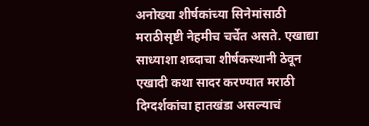अनोख्या शीर्षकांच्या सिनेमांसाठी मराठीसृष्टी नेहमीच चर्चेत असते. एखाद्या साध्याशा शब्दाचा शीर्षकस्थानी ठेवून एखादी कथा सादर करण्यात मराठी दिग्दर्शकांचा हातखंडा असल्याचं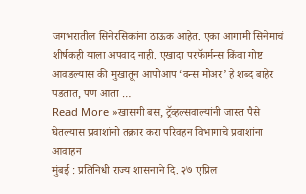जगभरातील सिनेरसिकांना ठाऊक आहेत. एका आगामी सिनेमाचं शीर्षकही याला अपवाद नाही. एखादा परफॅार्मन्स किंवा गोष्ट आवडल्यास की मुखातून आपोआप ‘वन्स मोअर’ हे शब्द बाहेर पडतात, पण आता …
Read More »खासगी बस, ट्रॅव्हल्सवाल्यांनी जास्त पैसे घेतल्यास प्रवाशांनो तक्रार करा परिवहन विभागाचे प्रवाशांना आवाहन
मुंबई : प्रतिनिधी राज्य शासनाने दि. २७ एप्रिल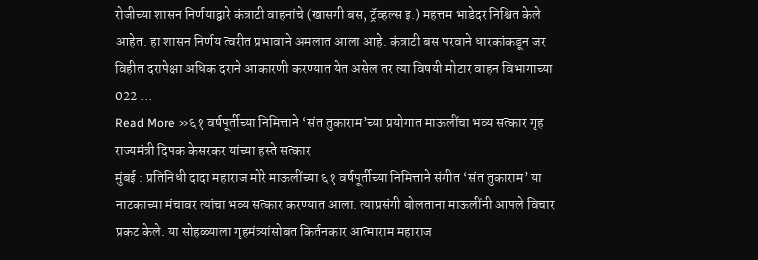रोजीच्या शासन निर्णयाद्वारे कंत्राटी वाहनांचे (खासगी बस, ट्रॅव्हल्स इ.) महत्तम भाडेदर निश्चित केले आहेत. हा शासन निर्णय त्वरीत प्रभावाने अमलात आला आहे. कंत्राटी बस परवाने धारकांकडून जर विहीत दरापेक्षा अधिक दराने आकारणी करण्यात येत असेल तर त्या विषयी मोटार वाहन विभागाच्या 022 …
Read More »६१ वर्षपूर्तीच्या निमित्ताने ‘संत तुकाराम’च्या प्रयोगात माऊलींचा भव्य सत्कार गृह राज्यमंत्री दिपक केसरकर यांच्या हस्ते सत्कार
मुंबई : प्रतिनिधी दादा महाराज मोरे माऊलींच्या ६१ वर्षपूर्तीच्या निमित्ताने संगीत ‘संत तुकाराम’ या नाटकाच्या मंचावर त्यांचा भव्य सत्कार करण्यात आला. त्याप्रसंगी बोलताना माऊलींनी आपले विचार प्रकट केले. या सोहळ्याला गृहमंत्र्यांसोबत किर्तनकार आत्माराम महाराज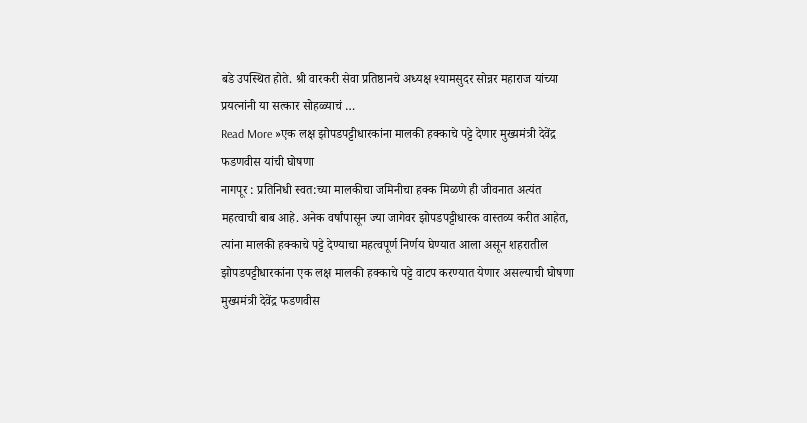बडे उपस्थित होते. श्री वारकरी सेवा प्रतिष्ठानचे अध्यक्ष श्यामसुदर सोन्नर महाराज यांच्या प्रयत्नांनी या सत्कार सोहळ्याचं …
Read More »एक लक्ष झोपडपट्टीधारकांना मालकी हक्काचे पट्टे देणार मुख्यमंत्री देवेंद्र फडणवीस यांची घोषणा
नागपूर : प्रतिनिधी स्वत:च्या मालकीचा जमिनीचा हक्क मिळणे ही जीवनात अत्यंत महत्वाची बाब आहे. अनेक वर्षांपासून ज्या जागेवर झोपडपट्टीधारक वास्तव्य करीत आहेत, त्यांना मालकी हक्काचे पट्टे देण्याचा महत्वपूर्ण निर्णय घेण्यात आला असून शहरातील झोपडपट्टीधारकांना एक लक्ष मालकी हक्काचे पट्टे वाटप करण्यात येणार असल्याची घोषणा मुख्यमंत्री देवेंद्र फडणवीस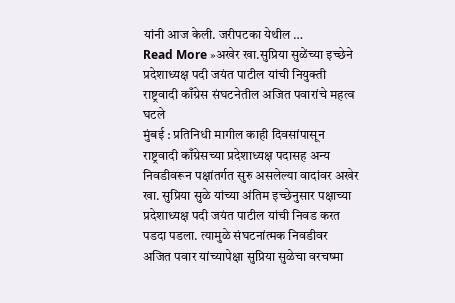यांनी आज केली. जरीपटका येथील …
Read More »अखेर खा.सुप्रिया सुळेंच्या इच्छेने प्रदेशाध्यक्ष पदी जयंत पाटील यांची नियुक्ती राष्ट्रवादी काँग्रेस संघटनेतील अजित पवारांचे महत्व घटले
मुंबई : प्रतिनिधी मागील काही दिवसांपासून राष्ट्रवादी काँग्रेसच्या प्रदेशाध्यक्ष पदासह अन्य निवडीवरून पक्षांतर्गत सुरु असलेल्या वादांवर अखेर खा. सुप्रिया सुळे यांच्या अंतिम इच्छेनुसार पक्षाच्या प्रदेशाध्यक्ष पदी जयंत पाटील यांची निवड करत पडदा पडला. त्यामुळे संघटनांत्मक निवडीवर अजित पवार यांच्यापेक्षा सुप्रिया सुळेचा वरचष्मा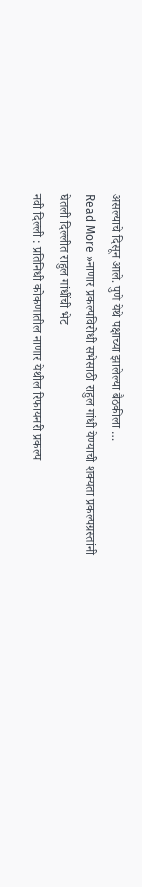असल्याचे दिसून आले. पुणे येथे पक्षाच्या झालेल्या बैठकीला …
Read More »नाणार प्रकल्पविरोधी सभेसाठी राहुल गांधी येण्याची शक्यता प्रकल्पग्रस्तांनी घेतली दिल्लीत राहुल गांधींची भेट
नवी दिल्ली : प्रतिनिधी कोकणातील नाणार येथील रिफायनरी प्रकल्प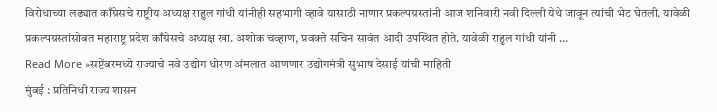विरोधाच्या लढ्यात काँग्रेसचे राष्ट्रीय अध्यक्ष राहुल गांधी यांनीही सहभागी व्हावे यासाठी नाणार प्रकल्पग्रस्तांनी आज शनिवारी नवी दिल्ली येथे जावून त्यांची भेट घेतली. यावेळी प्रकल्पग्रस्तांसोबत महाराष्ट्र प्रदेश काँग्रेसचे अध्यक्ष खा. अशोक चव्हाण, प्रवक्ते सचिन सावंत आदी उपस्थित होते. यावेळी राहुल गांधी यांनी …
Read More »सप्टेंबरमध्ये राज्याचे नवे उद्योग धोरण अंमलात आणणार उद्योगमंत्री सुभाष देसाई यांची माहिती
मुंबई : प्रतिनिधी राज्य शासन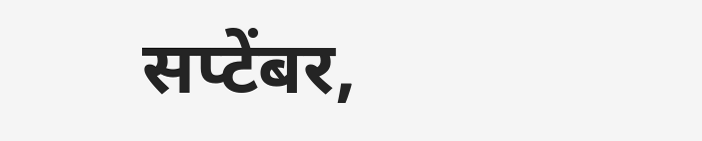सप्टेंबर,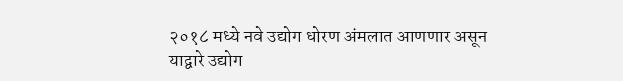२०१८ मध्ये नवे उद्योग धोरण अंमलात आणणार असून याद्वारे उद्योग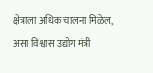क्षेत्राला अधिक चालना मिळेल, असा विश्वास उद्योग मंत्री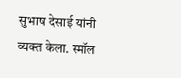सुभाष देसाई यांनी व्यक्त केला. स्मॉल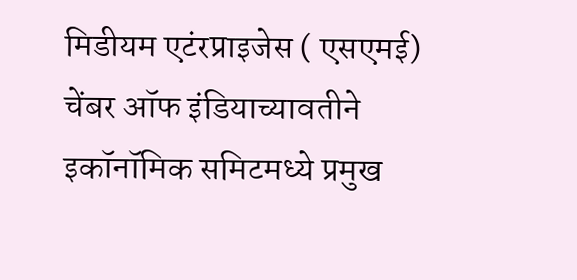मिडीयम एटंरप्राइजेस ( एसएमई) चेंबर ऑफ इंडियाच्यावतीने इकॉनॉमिक समिटमध्ये प्रमुख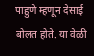पाहुणे म्हणून देसाई बोलत होते. या वेळी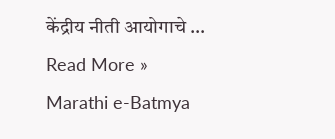केंद्रीय नीती आयोगाचे …
Read More »
Marathi e-Batmya